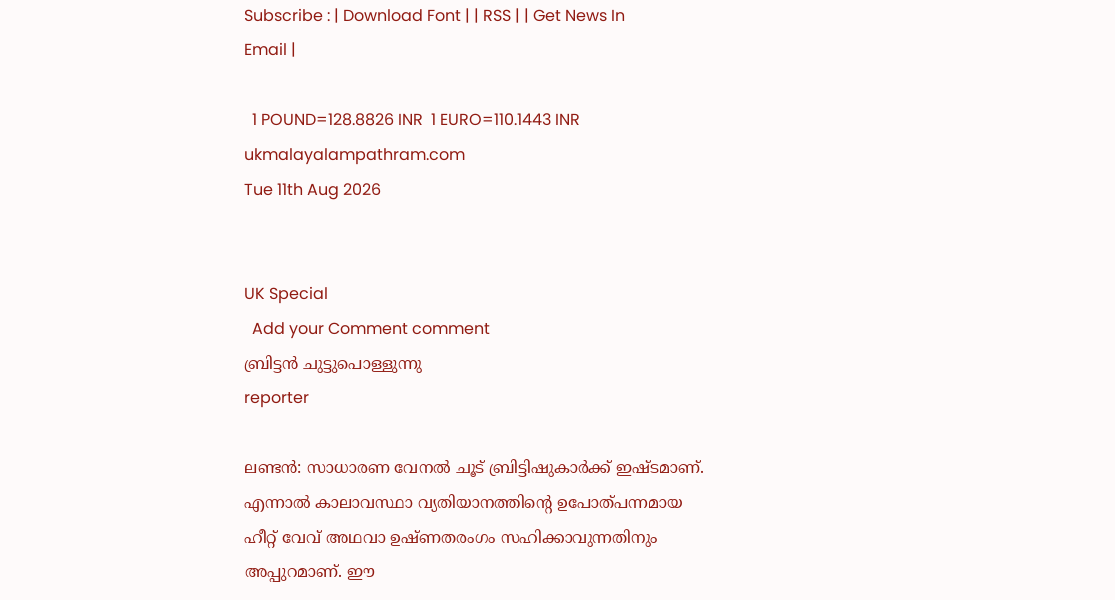Subscribe : | Download Font | | RSS | | Get News In Email |

  1 POUND=128.8826 INR  1 EURO=110.1443 INR
ukmalayalampathram.com
Tue 11th Aug 2026


UK Special
  Add your Comment comment
ബ്രിട്ടന്‍ ചുട്ടുപൊള്ളുന്നു
reporter

ലണ്ടന്‍: സാധാരണ വേനല്‍ ചൂട് ബ്രിട്ടിഷുകാര്‍ക്ക് ഇഷ്ടമാണ്. എന്നാല്‍ കാലാവസ്ഥാ വ്യതിയാനത്തിന്റെ ഉപോത്പന്നമായ ഹീറ്റ് വേവ് അഥവാ ഉഷ്ണതരംഗം സഹിക്കാവുന്നതിനും അപ്പുറമാണ്. ഈ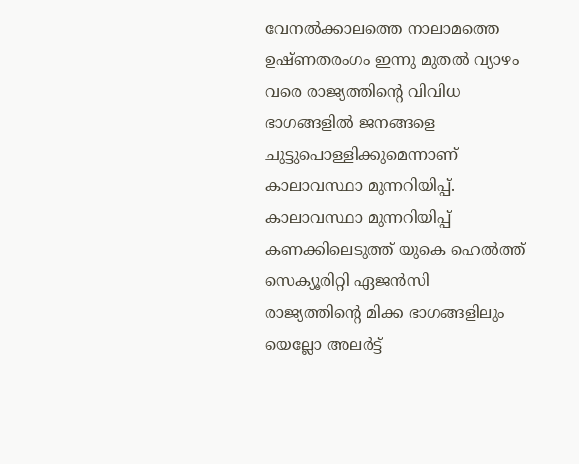വേനല്‍ക്കാലത്തെ നാലാമത്തെ ഉഷ്ണതരംഗം ഇന്നു മുതല്‍ വ്യാഴം വരെ രാജ്യത്തിന്റെ വിവിധ ഭാഗങ്ങളില്‍ ജനങ്ങളെ ചുട്ടുപൊള്ളിക്കുമെന്നാണ് കാലാവസ്ഥാ മുന്നറിയിപ്പ്. കാലാവസ്ഥാ മുന്നറിയിപ്പ് കണക്കിലെടുത്ത് യുകെ ഹെല്‍ത്ത് സെക്യൂരിറ്റി ഏജന്‍സി രാജ്യത്തിന്റെ മിക്ക ഭാഗങ്ങളിലും യെല്ലോ അലര്‍ട്ട്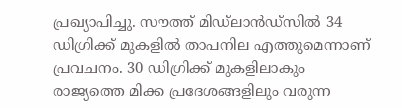പ്രഖ്യാപിച്ചു. സൗത്ത് മിഡ്ലാന്‍ഡ്സില്‍ 34 ഡിഗ്രിക്ക് മുകളില്‍ താപനില എത്തുമെന്നാണ് പ്രവചനം. 30 ഡിഗ്രിക്ക് മുകളിലാകും രാജ്യത്തെ മിക്ക പ്രദേശങ്ങളിലും വരുന്ന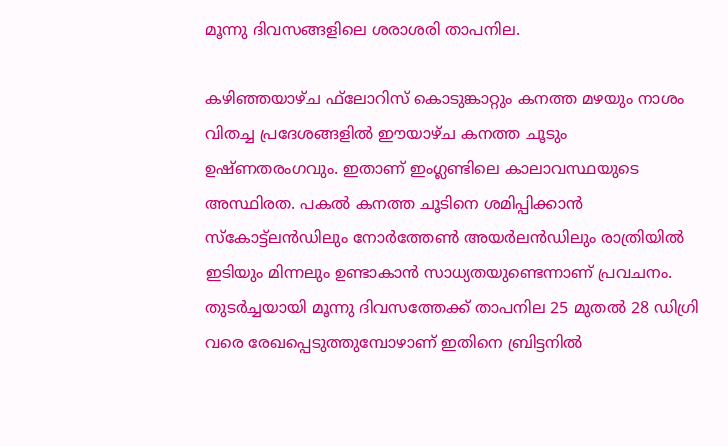മൂന്നു ദിവസങ്ങളിലെ ശരാശരി താപനില.

കഴിഞ്ഞയാഴ്ച ഫ്‌ലോറിസ് കൊടുങ്കാറ്റും കനത്ത മഴയും നാശം വിതച്ച പ്രദേശങ്ങളില്‍ ഈയാഴ്ച കനത്ത ചൂടും ഉഷ്ണതരംഗവും. ഇതാണ് ഇംഗ്ലണ്ടിലെ കാലാവസ്ഥയുടെ അസ്ഥിരത. പകല്‍ കനത്ത ചൂടിനെ ശമിപ്പിക്കാന്‍ സ്‌കോട്ട്‌ലന്‍ഡിലും നോര്‍ത്തേണ്‍ അയര്‍ലന്‍ഡിലും രാത്രിയില്‍ ഇടിയും മിന്നലും ഉണ്ടാകാന്‍ സാധ്യതയുണ്ടെന്നാണ് പ്രവചനം. തുടര്‍ച്ചയായി മൂന്നു ദിവസത്തേക്ക് താപനില 25 മുതല്‍ 28 ഡിഗ്രി വരെ രേഖപ്പെടുത്തുമ്പോഴാണ് ഇതിനെ ബ്രിട്ടനില്‍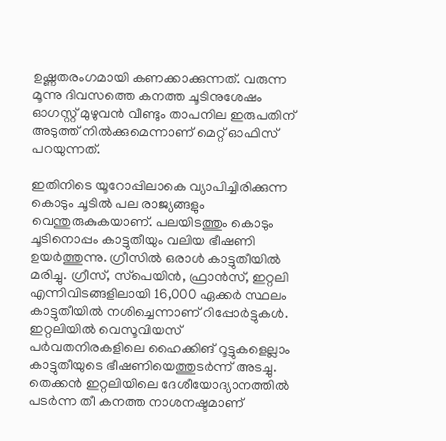ഉഷ്ണതരംഗമായി കണക്കാക്കുന്നത്. വരുന്ന മൂന്നു ദിവസത്തെ കനത്ത ചൂടിനുശേഷം ഓഗസ്റ്റ് മുഴുവന്‍ വീണ്ടും താപനില ഇരുപതിന് അടുത്ത് നില്‍ക്കുമെന്നാണ് മെറ്റ് ഓഫിസ് പറയുന്നത്.

ഇതിനിടെ യൂറോപ്പിലാകെ വ്യാപിച്ചിരിക്കുന്ന കൊടും ചൂടില്‍ പല രാജ്യങ്ങളും വെന്തുരുകുകയാണ്. പലയിടത്തും കൊടും ചൂടിനൊപ്പം കാട്ടുതീയും വലിയ ഭീഷണി ഉയര്‍ത്തുന്നു. ഗ്രീസില്‍ ഒരാള്‍ കാട്ടുതീയില്‍ മരിച്ചു. ഗ്രീസ്, സ്‌പെയിന്‍, ഫ്രാന്‍സ്, ഇറ്റലി എന്നിവിടങ്ങളിലായി 16,000 ഏക്കര്‍ സ്ഥലം കാട്ടുതീയില്‍ നശിച്ചെന്നാണ് റിപ്പോര്‍ട്ടുകള്‍. ഇറ്റലിയില്‍ വെസൂവിയസ് പര്‍വതനിരകളിലെ ഹൈക്കിങ് റൂട്ടുകളെല്ലാം കാട്ടുതീയുടെ ഭീഷണിയെത്തുടര്‍ന്ന് അടച്ചു. തെക്കന്‍ ഇറ്റലിയിലെ ദേശീയോദ്യാനത്തില്‍ പടര്‍ന്ന തീ കനത്ത നാശനഷ്ടമാണ്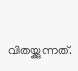വിതയ്ക്കുന്നത്.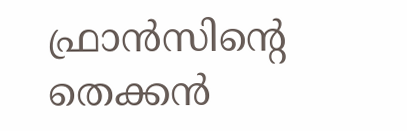ഫ്രാന്‍സിന്റെ തെക്കന്‍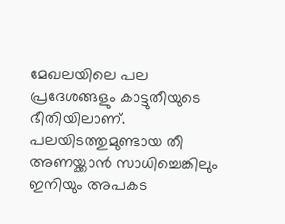മേഖലയിലെ പല പ്രദേശങ്ങളും കാട്ടുതീയുടെ ഭീതിയിലാണ്. പലയിടത്തുമുണ്ടായ തീ അണയ്ക്കാന്‍ സാധിച്ചെങ്കിലും ഇനിയും അപകട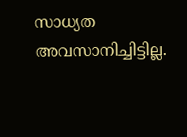സാധ്യത അവസാനിച്ചിട്ടില്ല.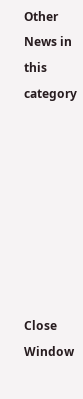Other News in this category








Close Window